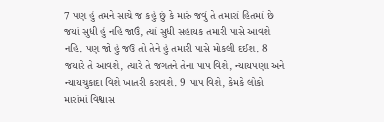7 પણ હું તમને સાચે જ કહું છું કે મારું જવું તે તમારાં હિતમાં છે જયાં સુધી હું નહિ જાઉં, ત્યાં સુધી સહાયક તમારી પાસે આવશે નહિ. પણ જો હું જઉ તો તેને હું તમારી પાસે મોકલી દઈશ. 8 જયારે તે આવશે, ત્યારે તે જગતને તેના પાપ વિશે, ન્યાયપણા અને ન્યાયચુકાદા વિશે ખાતરી કરાવશે. 9 પાપ વિશે, કેમકે લોકો મારાંમાં વિશ્વાસ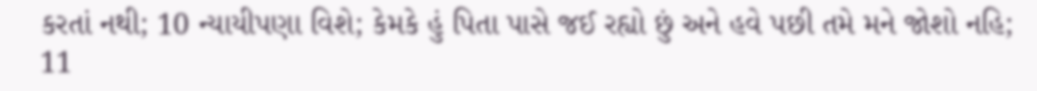કરતાં નથી; 10 ન્યાયીપણા વિશે; કેમકે હું પિતા પાસે જઈ રહ્યો છું અને હવે પછી તમે મને જોશો નહિ; 11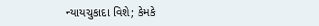ન્યાયચુકાદા વિશે; કેમકે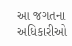આ જગતના અધિકારીઓ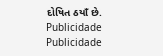દોષિત ઠયાઁ છે.
Publicidade
Publicidade